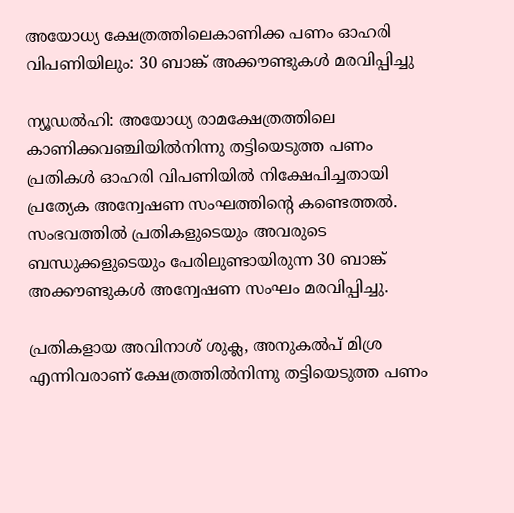അയോധ്യ ക്ഷേത്രത്തിലെകാണിക്ക പണം ഓഹരി വിപണിയിലും: 30 ബാങ്ക് അക്കൗണ്ടുകൾ മരവിപ്പിച്ചു

ന്യൂഡൽഹി: അയോധ്യ രാമക്ഷേത്രത്തിലെ കാണിക്കവഞ്ചിയിൽനിന്നു തട്ടിയെടുത്ത പണം പ്രതികൾ ഓഹരി വിപണിയിൽ നിക്ഷേപിച്ചതായി പ്രത്യേക അന്വേഷണ സംഘത്തിന്‍റെ കണ്ടെത്തൽ. സംഭവത്തിൽ പ്രതികളുടെയും അവരുടെ ബന്ധുക്കളുടെയും പേരിലുണ്ടായിരുന്ന 30 ബാങ്ക് അക്കൗണ്ടുകൾ അന്വേഷണ സംഘം മരവിപ്പിച്ചു.

പ്രതികളായ അവിനാശ് ശുക്ല, അനുകൽപ് മിശ്ര എന്നിവരാണ് ക്ഷേത്രത്തിൽനിന്നു തട്ടിയെടുത്ത പണം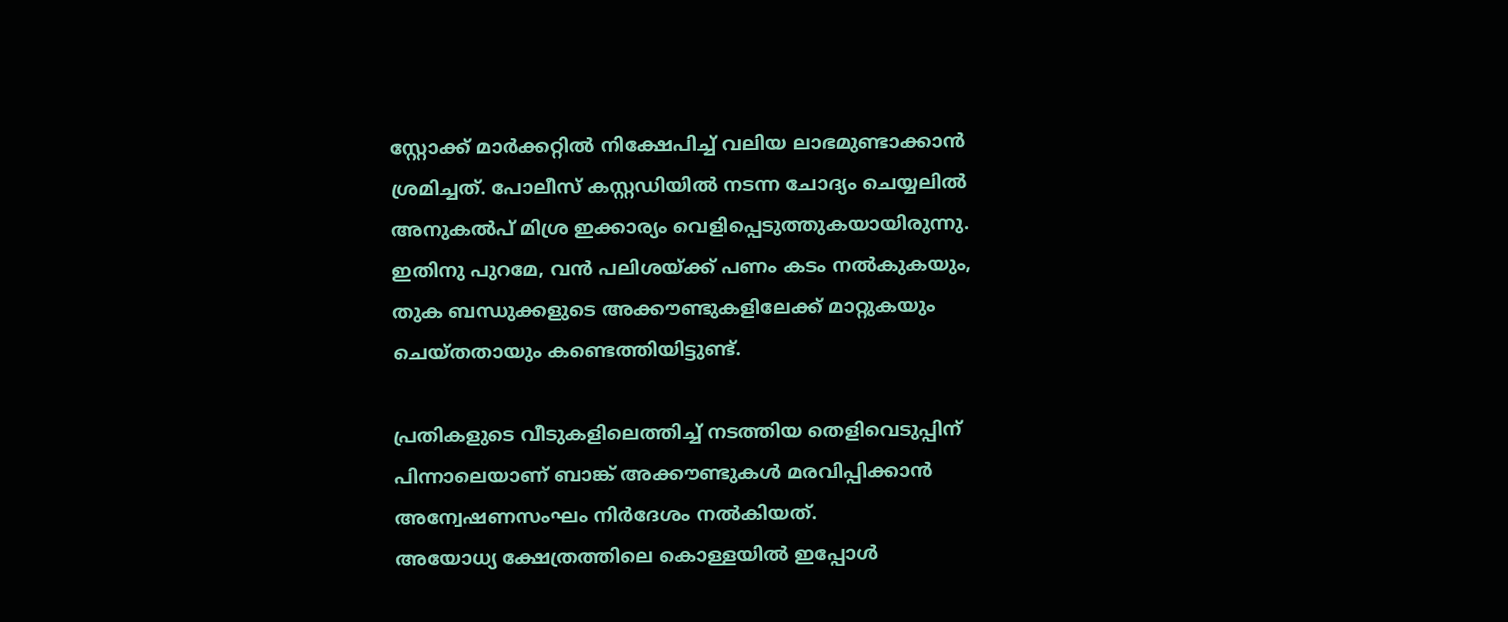സ്റ്റോക്ക് മാർക്കറ്റിൽ നിക്ഷേപിച്ച് വലിയ ലാഭമുണ്ടാക്കാൻ ശ്രമിച്ചത്. പോലീസ് കസ്റ്റഡിയിൽ നടന്ന ചോദ്യം ചെയ്യലിൽ അനുകൽപ് മിശ്ര ഇക്കാര്യം വെളിപ്പെടുത്തുകയായിരുന്നു. ഇതിനു പുറമേ, വൻ പലിശയ്ക്ക് പണം കടം നൽകുകയും, തുക ബന്ധുക്കളുടെ അക്കൗണ്ടുകളിലേക്ക് മാറ്റുകയും ചെയ്തതായും കണ്ടെത്തിയിട്ടുണ്ട്.

പ്രതികളുടെ വീടുകളിലെത്തിച്ച് നടത്തിയ തെളിവെടുപ്പിന് പിന്നാലെയാണ് ബാങ്ക് അക്കൗണ്ടുകൾ മരവിപ്പിക്കാൻ അന്വേഷണസംഘം നിർദേശം നൽകിയത്.
അയോധ്യ ക്ഷേത്രത്തിലെ കൊള്ളയിൽ ഇപ്പോൾ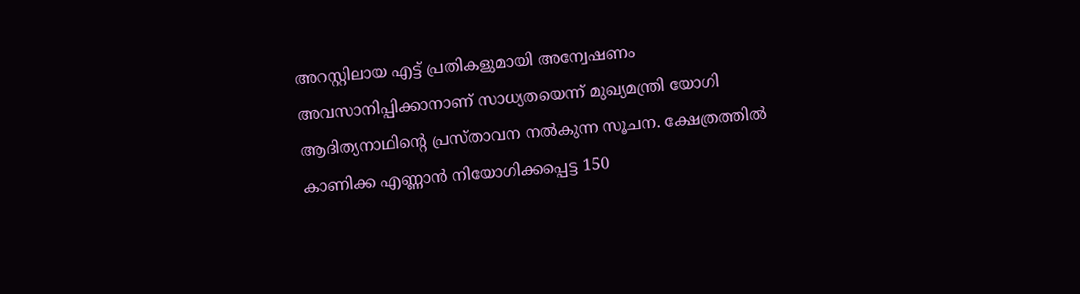അറസ്റ്റിലായ എട്ട് പ്രതികളുമായി അന്വേഷണം അവസാനിപ്പിക്കാനാണ് സാധ്യതയെന്ന് മുഖ്യമന്ത്രി യോഗി ആദിത്യനാഥിന്‍റെ പ്രസ്താവന നൽകുന്ന സൂചന. ക്ഷേത്രത്തിൽ കാണിക്ക എണ്ണാൻ നിയോഗിക്കപ്പെട്ട 150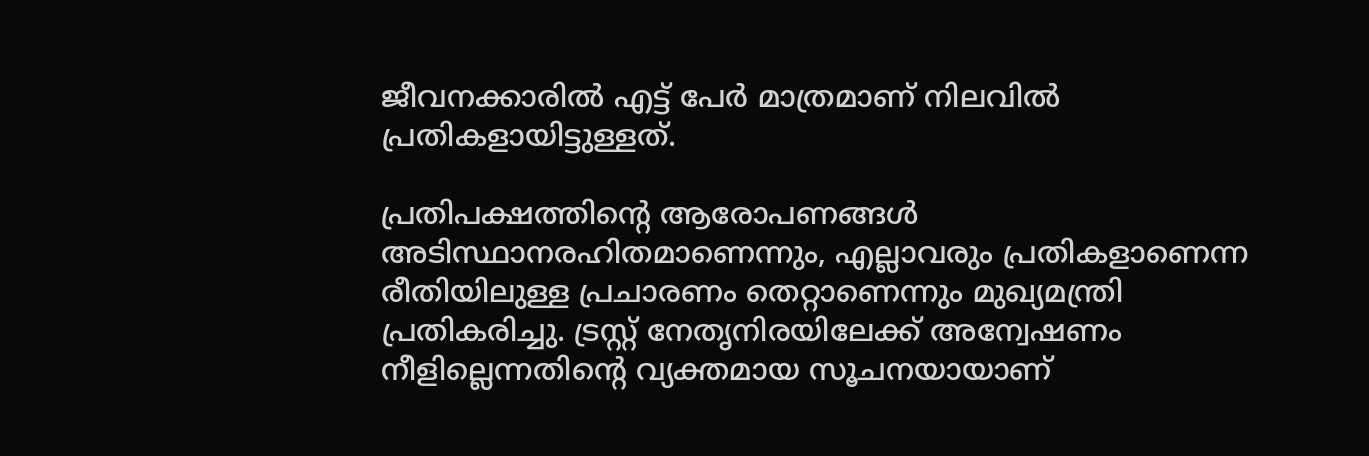ജീവനക്കാരിൽ എട്ട് പേർ മാത്രമാണ് നിലവിൽ പ്രതികളായിട്ടുള്ളത്.

പ്രതിപക്ഷത്തിന്‍റെ ആരോപണങ്ങൾ അടിസ്ഥാനരഹിതമാണെന്നും, എല്ലാവരും പ്രതികളാണെന്ന രീതിയിലുള്ള പ്രചാരണം തെറ്റാണെന്നും മുഖ്യമന്ത്രി പ്രതികരിച്ചു. ട്രസ്റ്റ് നേതൃനിരയിലേക്ക് അന്വേഷണം നീളില്ലെന്നതിന്‍റെ വ്യക്തമായ സൂചനയായാണ്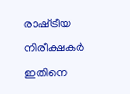രാഷ്‌ട്രീയ നിരീക്ഷകർ ഇതിനെ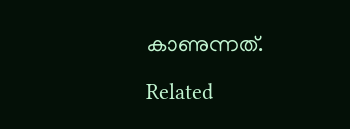കാണുന്നത്.

Related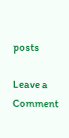posts

Leave a Comment